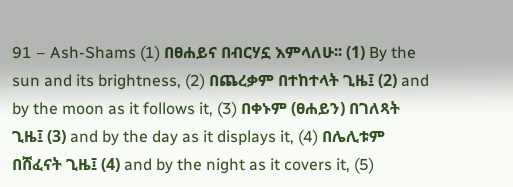91 – Ash-Shams (1) በፀሐይና በብርሃኗ እምላለሁ፡፡ (1) By the sun and its brightness, (2) በጨረቃም በተከተላት ጊዜ፤ (2) and by the moon as it follows it, (3) በቀኑም (ፀሐይን) በገለጻት ጊዜ፤ (3) and by the day as it displays it, (4) በሌሊቱም በሸፈናት ጊዜ፤ (4) and by the night as it covers it, (5)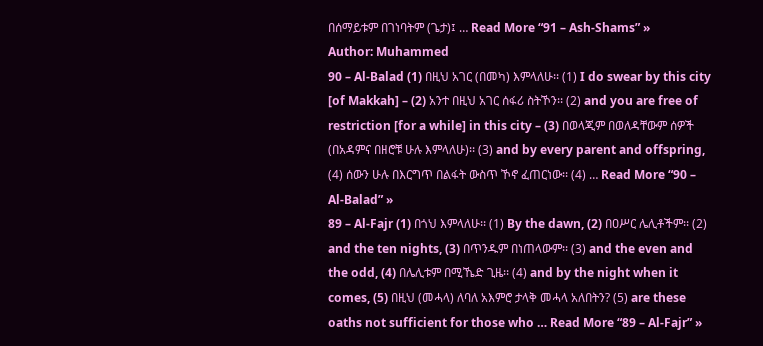በሰማይቱም በገነባትም (ጌታ)፤ … Read More “91 – Ash-Shams” »
Author: Muhammed
90 – Al-Balad (1) በዚህ አገር (በመካ) እምላለሁ፡፡ (1) I do swear by this city [of Makkah] – (2) አንተ በዚህ አገር ሰፋሪ ስትኾን፡፡ (2) and you are free of restriction [for a while] in this city – (3) በወላጂም በወለዳቸውም ሰዎች (በአዳምና በዘሮቹ ሁሉ እምላለሁ)፡፡ (3) and by every parent and offspring, (4) ሰውን ሁሉ በእርግጥ በልፋት ውስጥ ኾኖ ፈጠርነው፡፡ (4) … Read More “90 – Al-Balad” »
89 – Al-Fajr (1) በጎህ እምላለሁ፡፡ (1) By the dawn, (2) በዐሥር ሌሊቶችም፡፡ (2) and the ten nights, (3) በጥንዱም በነጠላውም፡፡ (3) and the even and the odd, (4) በሌሊቱም በሚኼድ ጊዜ፡፡ (4) and by the night when it comes, (5) በዚህ (መሓላ) ለባለ አእምሮ ታላቅ መሓላ አለበትን? (5) are these oaths not sufficient for those who … Read More “89 – Al-Fajr” »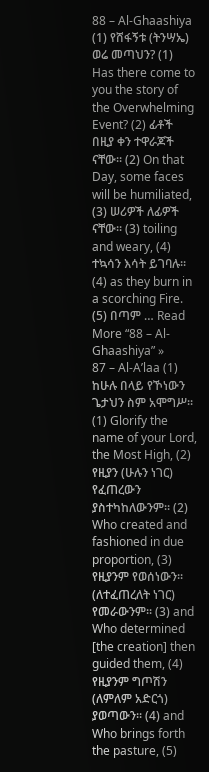88 – Al-Ghaashiya (1) የሸፋኝቱ (ትንሣኤ) ወሬ መጣህን? (1) Has there come to you the story of the Overwhelming Event? (2) ፊቶች በዚያ ቀን ተዋራጆች ናቸው፡፡ (2) On that Day, some faces will be humiliated, (3) ሠሪዎች ለፊዎች ናቸው፡፡ (3) toiling and weary, (4) ተኳሳን እሳት ይገባሉ፡፡ (4) as they burn in a scorching Fire. (5) በጣም … Read More “88 – Al-Ghaashiya” »
87 – Al-A’laa (1) ከሁሉ በላይ የኾነውን ጌታህን ስም አሞግሥ፡፡ (1) Glorify the name of your Lord, the Most High, (2) የዚያን (ሁሉን ነገር) የፈጠረውን ያስተካከለውንም፡፡ (2) Who created and fashioned in due proportion, (3) የዚያንም የወሰነውን፡፡ (ለተፈጠረለት ነገር) የመራውንም፡፡ (3) and Who determined [the creation] then guided them, (4) የዚያንም ግጦሽን (ለምለም አድርጎ) ያወጣውን፡፡ (4) and Who brings forth the pasture, (5)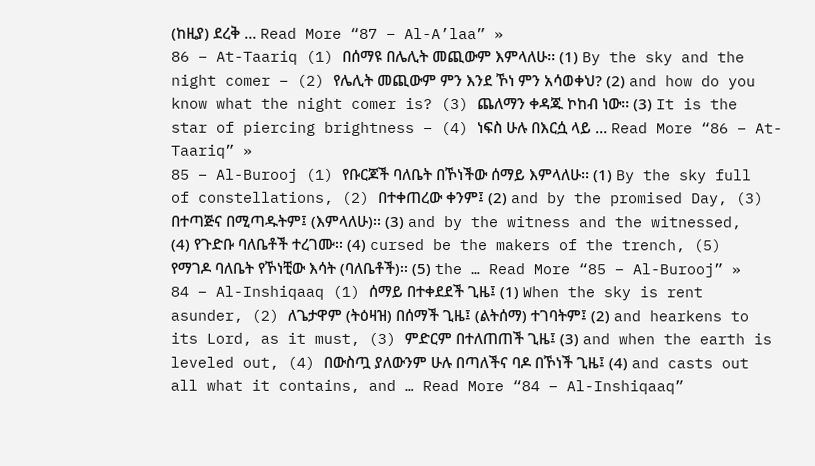(ከዚያ) ደረቅ … Read More “87 – Al-A’laa” »
86 – At-Taariq (1) በሰማዩ በሌሊት መጪውም እምላለሁ፡፡ (1) By the sky and the night comer – (2) የሌሊት መጪውም ምን እንደ ኾነ ምን አሳወቀህ? (2) and how do you know what the night comer is? (3) ጨለማን ቀዳጁ ኮከብ ነው፡፡ (3) It is the star of piercing brightness – (4) ነፍስ ሁሉ በእርሷ ላይ … Read More “86 – At-Taariq” »
85 – Al-Burooj (1) የቡርጆች ባለቤት በኾነችው ሰማይ እምላለሁ፡፡ (1) By the sky full of constellations, (2) በተቀጠረው ቀንም፤ (2) and by the promised Day, (3) በተጣጅና በሚጣዱትም፤ (እምላለሁ)፡፡ (3) and by the witness and the witnessed, (4) የጉድቡ ባለቤቶች ተረገሙ፡፡ (4) cursed be the makers of the trench, (5) የማገዶ ባለቤት የኾነቺው እሳት (ባለቤቶች)፡፡ (5) the … Read More “85 – Al-Burooj” »
84 – Al-Inshiqaaq (1) ሰማይ በተቀደደች ጊዜ፤ (1) When the sky is rent asunder, (2) ለጌታዋም (ትዕዛዝ) በሰማች ጊዜ፤ (ልትሰማ) ተገባትም፤ (2) and hearkens to its Lord, as it must, (3) ምድርም በተለጠጠች ጊዜ፤ (3) and when the earth is leveled out, (4) በውስጧ ያለውንም ሁሉ በጣለችና ባዶ በኾነች ጊዜ፤ (4) and casts out all what it contains, and … Read More “84 – Al-Inshiqaaq”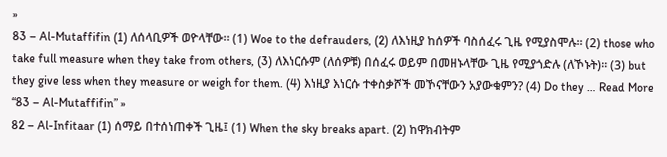»
83 – Al-Mutaffifin (1) ለሰላቢዎች ወዮላቸው፡፡ (1) Woe to the defrauders, (2) ለእነዚያ ከሰዎች ባስሰፈሩ ጊዜ የሚያስሞሉ፡፡ (2) those who take full measure when they take from others, (3) ለእነርሱም (ለሰዎቹ) በሰፈሩ ወይም በመዘኑላቸው ጊዜ የሚያጎድሉ (ለኾኑት)፡፡ (3) but they give less when they measure or weigh for them. (4) እነዚያ እነርሱ ተቀስቃሾች መኾናቸውን አያውቁምን? (4) Do they … Read More “83 – Al-Mutaffifin” »
82 – Al-Infitaar (1) ሰማይ በተሰነጠቀች ጊዜ፤ (1) When the sky breaks apart. (2) ከዋክብትም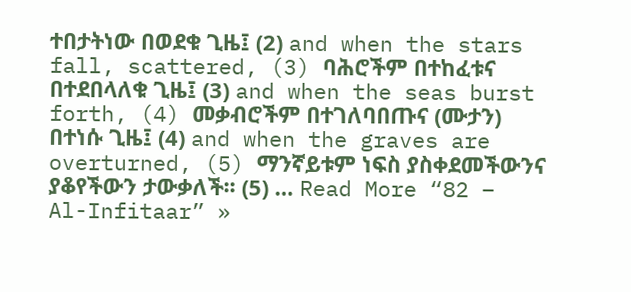ተበታትነው በወደቁ ጊዜ፤ (2) and when the stars fall, scattered, (3) ባሕሮችም በተከፈቱና በተደበላለቁ ጊዜ፤ (3) and when the seas burst forth, (4) መቃብሮችም በተገለባበጡና (ሙታን) በተነሱ ጊዜ፤ (4) and when the graves are overturned, (5) ማንኛይቱም ነፍስ ያስቀደመችውንና ያቆየችውን ታውቃለች፡፡ (5) … Read More “82 – Al-Infitaar” »